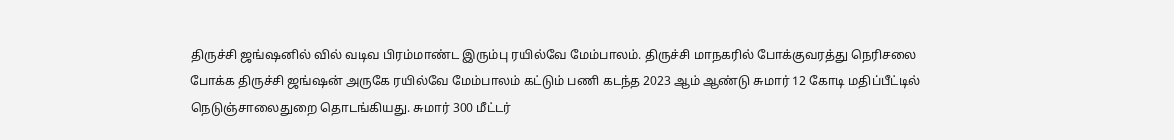திருச்சி ஜங்ஷனில் வில் வடிவ பிரம்மாண்ட இரும்பு ரயில்வே மேம்பாலம். திருச்சி மாநகரில் போக்குவரத்து நெரிசலை போக்க திருச்சி ஜங்ஷன் அருகே ரயில்வே மேம்பாலம் கட்டும் பணி கடந்த 2023 ஆம் ஆண்டு சுமார் 12 கோடி மதிப்பீட்டில் நெடுஞ்சாலைதுறை தொடங்கியது. சுமார் 300 மீட்டர்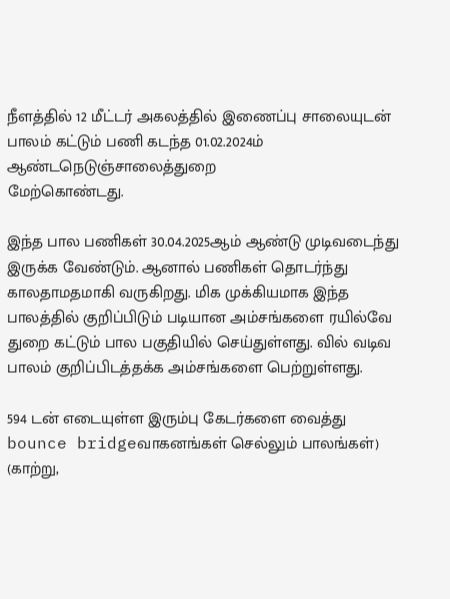நீளத்தில் 12 மீட்டர் அகலத்தில் இணைப்பு சாலையுடன் பாலம் கட்டும் பணி கடந்த 01.02.2024ம் ஆண்டநெடுஞ்சாலைத்துறை
மேற்கொண்டது.

இந்த பால பணிகள் 30.04.2025ஆம் ஆண்டு முடிவடைந்து இருக்க வேண்டும். ஆனால் பணிகள் தொடர்ந்து காலதாமதமாகி வருகிறது. மிக முக்கியமாக இந்த பாலத்தில் குறிப்பிடும் படியான அம்சங்களை ரயில்வே துறை கட்டும் பால பகுதியில் செய்துள்ளது. வில் வடிவ பாலம் குறிப்பிடத்தக்க அம்சங்களை பெற்றுள்ளது.

594 டன் எடையுள்ள இரும்பு கேடர்களை வைத்து bounce bridgeவாகனங்கள் செல்லும் பாலங்கள்) (காற்று,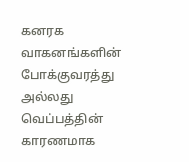கனரக வாகனங்களின் போக்குவரத்து அல்லது வெப்பத்தின் காரணமாக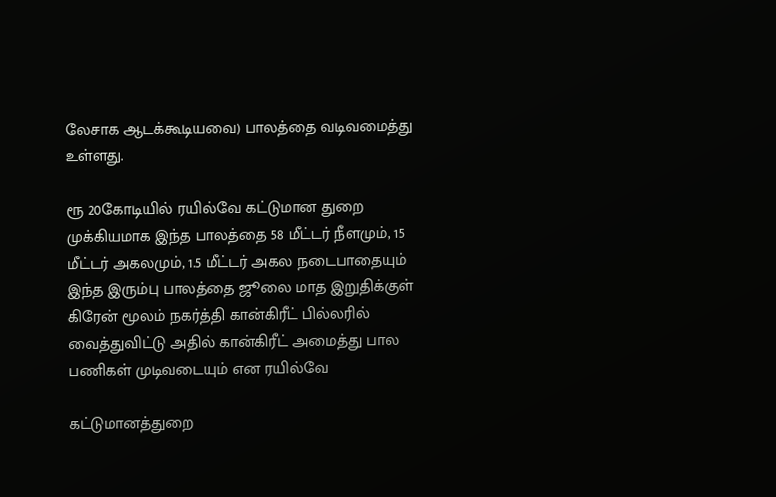லேசாக ஆடக்கூடியவை) பாலத்தை வடிவமைத்து உள்ளது.

ரூ 20கோடியில் ரயில்வே கட்டுமான துறை முக்கியமாக இந்த பாலத்தை 58 மீட்டர் நீளமும், 15 மீட்டர் அகலமும், 1.5 மீட்டர் அகல நடைபாதையும் இந்த இரும்பு பாலத்தை ஜூலை மாத இறுதிக்குள் கிரேன் மூலம் நகர்த்தி கான்கிரீட் பில்லரில் வைத்துவிட்டு அதில் கான்கிரீட் அமைத்து பால பணிகள் முடிவடையும் என ரயில்வே

கட்டுமானத்துறை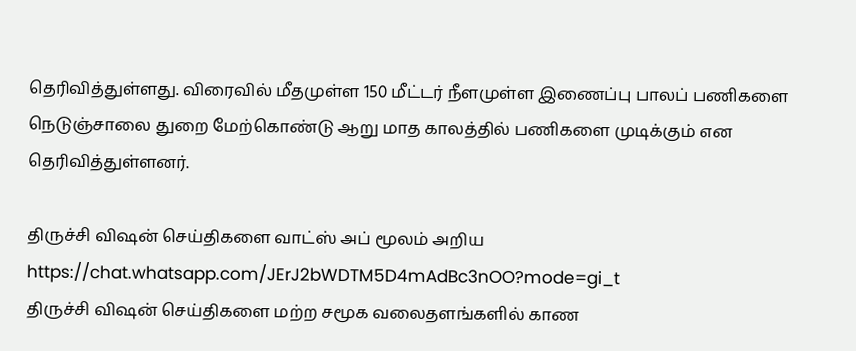தெரிவித்துள்ளது. விரைவில் மீதமுள்ள 150 மீட்டர் நீளமுள்ள இணைப்பு பாலப் பணிகளை நெடுஞ்சாலை துறை மேற்கொண்டு ஆறு மாத காலத்தில் பணிகளை முடிக்கும் என தெரிவித்துள்ளனர்.

திருச்சி விஷன் செய்திகளை வாட்ஸ் அப் மூலம் அறிய
https://chat.whatsapp.com/JErJ2bWDTM5D4mAdBc3nOO?mode=gi_t
திருச்சி விஷன் செய்திகளை மற்ற சமூக வலைதளங்களில் காண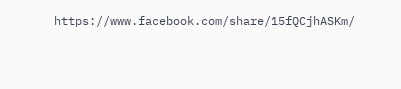https://www.facebook.com/share/15fQCjhASKm/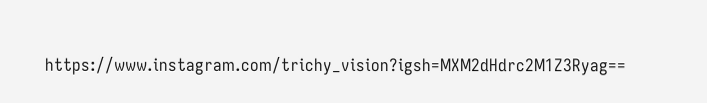https://www.instagram.com/trichy_vision?igsh=MXM2dHdrc2M1Z3Ryag==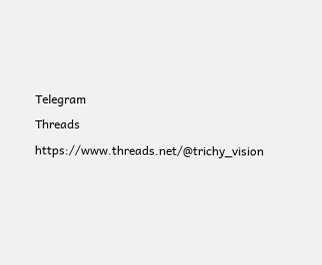Telegram
Threads
https://www.threads.net/@trichy_vision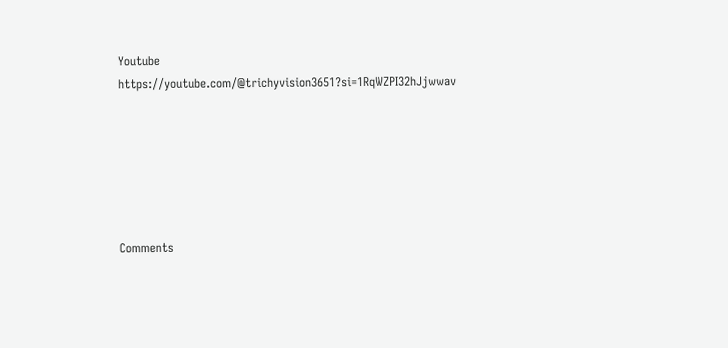Youtube
https://youtube.com/@trichyvision3651?si=1RqWZPI32hJjwwav






Comments